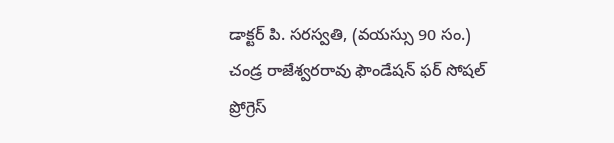డాక్టర్ పి. సరస్వతి, (వయస్సు 90 సం.)
చండ్ర రాజేశ్వరరావు ఫౌండేషన్ ఫర్ సోషల్ ప్రోగ్రెస్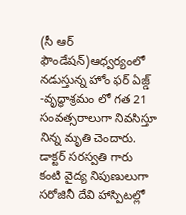(సీ ఆర్ ఫౌండేషన్)ఆధ్వర్యంలో నడుస్తున్న హోం ఫర్ ఏజ్డ్ -వృద్ధాశ్రమం లో గత 21 సంవత్సరాలుగా నివసిస్తూ నిన్న మృతి చెందారు.
డాక్టర్ సరస్వతి గారు కంటి వైద్య నిపుణులుగా సరోజినీ దేవి హాస్పిటల్లో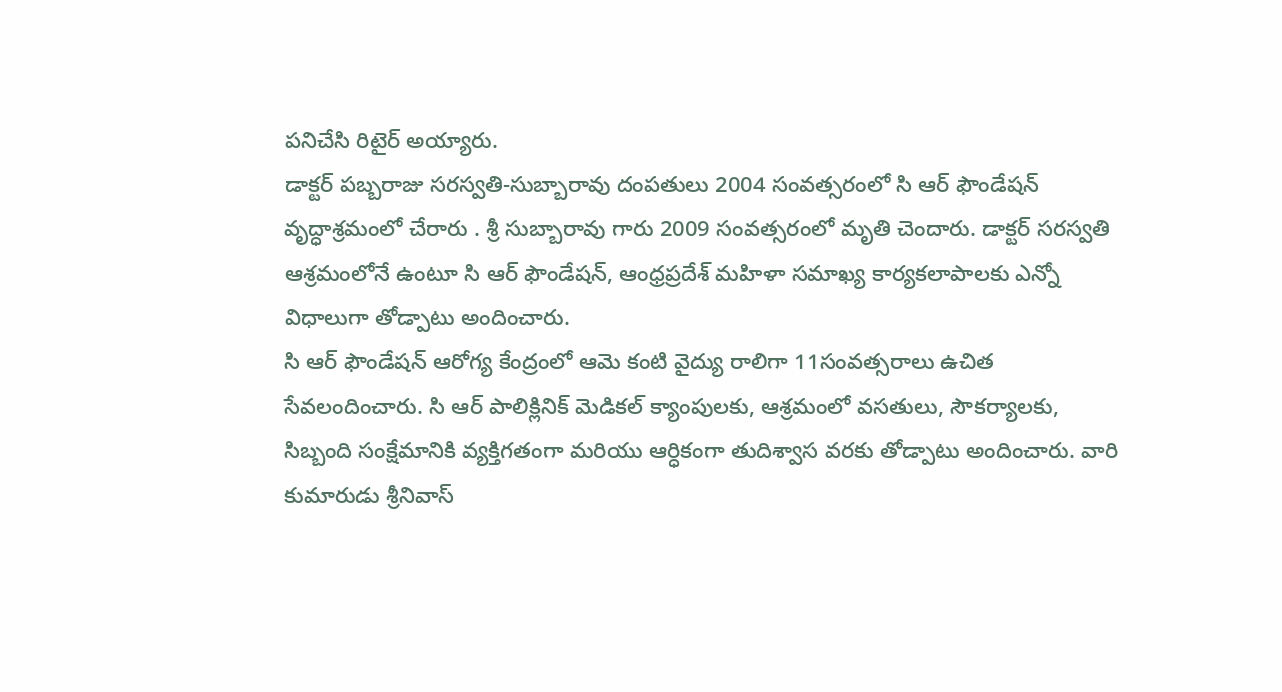పనిచేసి రిటైర్ అయ్యారు.
డాక్టర్ పబ్బరాజు సరస్వతి-సుబ్బారావు దంపతులు 2004 సంవత్సరంలో సి ఆర్ ఫౌండేషన్ వృద్ధాశ్రమంలో చేరారు . శ్రీ సుబ్బారావు గారు 2009 సంవత్సరంలో మృతి చెందారు. డాక్టర్ సరస్వతి ఆశ్రమంలోనే ఉంటూ సి ఆర్ ఫౌండేషన్, ఆంధ్రప్రదేశ్ మహిళా సమాఖ్య కార్యకలాపాలకు ఎన్నో విధాలుగా తోడ్పాటు అందించారు.
సి ఆర్ ఫౌండేషన్ ఆరోగ్య కేంద్రంలో ఆమె కంటి వైద్యు రాలిగా 11సంవత్సరాలు ఉచిత సేవలందించారు. సి ఆర్ పాలిక్లినిక్ మెడికల్ క్యాంపులకు, ఆశ్రమంలో వసతులు, సౌకర్యాలకు, సిబ్బంది సంక్షేమానికి వ్యక్తిగతంగా మరియు ఆర్ధికంగా తుదిశ్వాస వరకు తోడ్పాటు అందించారు. వారి కుమారుడు శ్రీనివాస్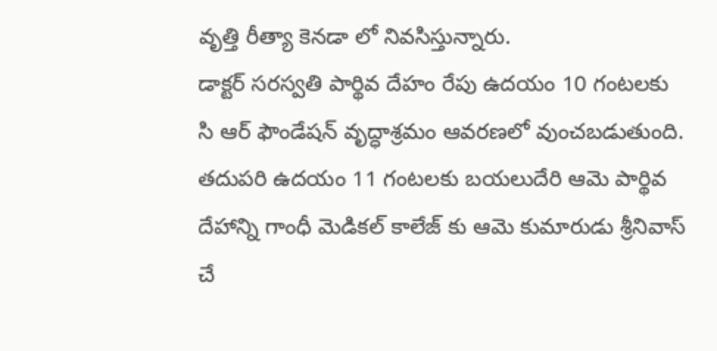వృత్తి రీత్యా కెనడా లో నివసిస్తున్నారు.
డాక్టర్ సరస్వతి పార్థివ దేహం రేపు ఉదయం 10 గంటలకు సి ఆర్ ఫౌండేషన్ వృద్ధాశ్రమం ఆవరణలో వుంచబడుతుంది. తదుపరి ఉదయం 11 గంటలకు బయలుదేరి ఆమె పార్థివ దేహాన్ని గాంధీ మెడికల్ కాలేజ్ కు ఆమె కుమారుడు శ్రీనివాస్ చే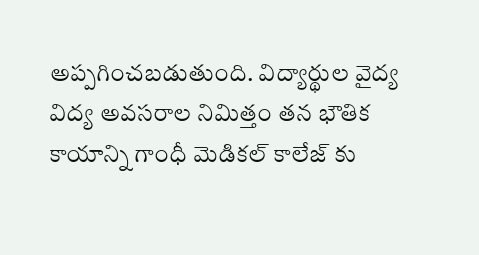అప్పగించబడుతుంది. విద్యార్థుల వైద్య విద్య అవసరాల నిమిత్తం తన భౌతిక కాయాన్ని గాంధీ మెడికల్ కాలేజ్ కు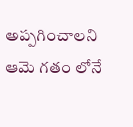అప్పగించాలని ఆమె గతం లోనే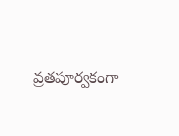వ్రతపూర్వకంగా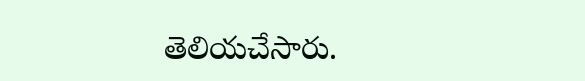తెలియచేసారు.